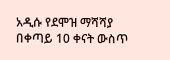አዲሱ የደሞዝ ማሻሻያ በቀጣይ 10 ቀናት ውስጥ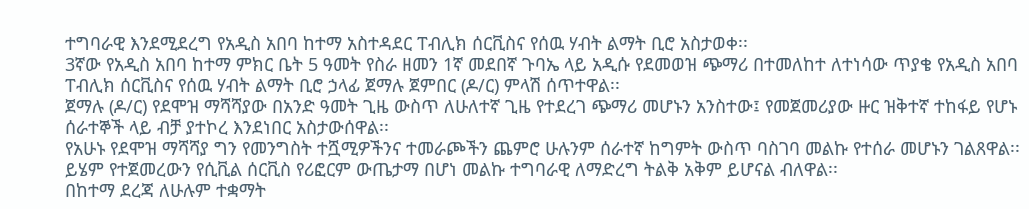ተግባራዊ እንደሚደረግ የአዲስ አበባ ከተማ አስተዳደር ፐብሊክ ሰርቪስና የሰዉ ሃብት ልማት ቢሮ አስታወቀ፡፡
3ኛው የአዲስ አበባ ከተማ ምክር ቤት 5 ዓመት የስራ ዘመን 1ኛ መደበኛ ጉባኤ ላይ አዲሱ የደመወዝ ጭማሪ በተመለከተ ለተነሳው ጥያቄ የአዲስ አበባ ፐብሊክ ሰርቪስና የሰዉ ሃብት ልማት ቢሮ ኃላፊ ጀማሉ ጀምበር (ዶ/ር) ምላሽ ሰጥተዋል፡፡
ጀማሉ (ዶ/ር) የደሞዝ ማሻሻያው በአንድ ዓመት ጊዜ ውስጥ ለሁለተኛ ጊዜ የተደረገ ጭማሪ መሆኑን አንስተው፤ የመጀመሪያው ዙር ዝቅተኛ ተከፋይ የሆኑ ሰራተኞች ላይ ብቻ ያተኮረ እንደነበር አስታውሰዋል፡፡
የአሁኑ የደሞዝ ማሻሻያ ግን የመንግስት ተሿሚዎችንና ተመራጮችን ጨምሮ ሁሉንም ሰራተኛ ከግምት ውስጥ ባስገባ መልኩ የተሰራ መሆኑን ገልጸዋል፡፡
ይሄም የተጀመረውን የሲቪል ሰርቪስ የሪፎርም ውጤታማ በሆነ መልኩ ተግባራዊ ለማድረግ ትልቅ አቅም ይሆናል ብለዋል፡፡
በከተማ ደረጃ ለሁሉም ተቋማት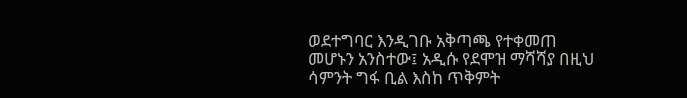ወደተግባር እንዲገቡ አቅጣጫ የተቀመጠ መሆኑን አንስተው፤ አዲሱ የደሞዝ ማሻሻያ በዚህ ሳምንት ግፋ ቢል እስከ ጥቅምት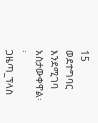15 ወደተግባር እንደሚገባ አስታውቀዋል፡፡
ጋዜጣ_ፕላስ